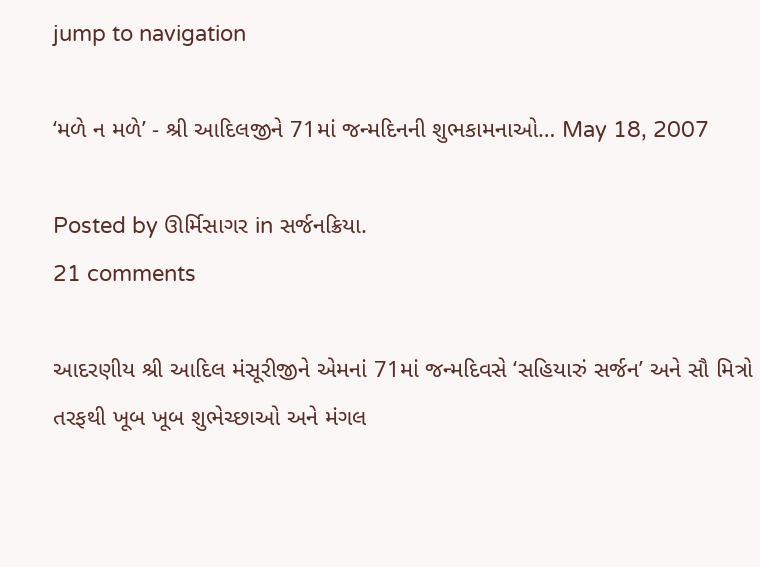jump to navigation

‘મળે ન મળે’ - શ્રી આદિલજીને 71માં જન્મદિનની શુભકામનાઓ… May 18, 2007

Posted by ઊર્મિસાગર in સર્જનક્રિયા.
21 comments

આદરણીય શ્રી આદિલ મંસૂરીજીને એમનાં 71માં જન્મદિવસે ‘સહિયારું સર્જન’ અને સૌ મિત્રો તરફથી ખૂબ ખૂબ શુભેચ્છાઓ અને મંગલ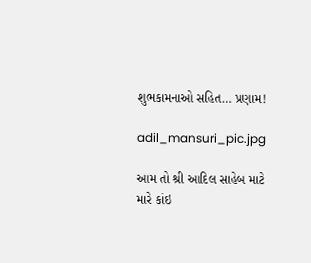શુભકામનાઓ સહિત… પ્રણામ!

adil_mansuri_pic.jpg

આમ તો શ્રી આદિલ સાહેબ માટે મારે કાંઇ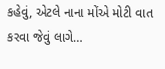કહેવું, એટલે નાના મોંએ મોટી વાત કરવા જેવું લાગે…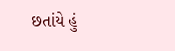છતાંયે હું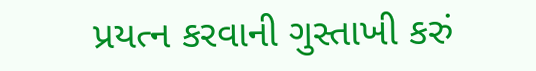પ્રયત્ન કરવાની ગુસ્તાખી કરું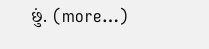છું. (more…)